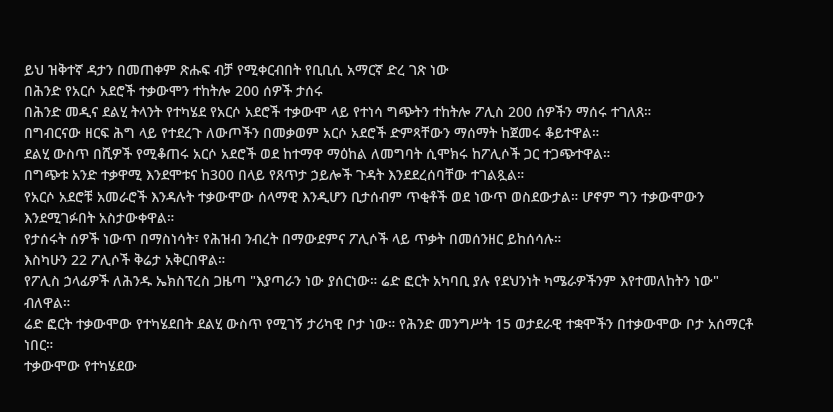ይህ ዝቅተኛ ዳታን በመጠቀም ጽሑፍ ብቻ የሚቀርብበት የቢቢሲ አማርኛ ድረ ገጽ ነው
በሕንድ የአርሶ አደሮች ተቃውሞን ተከትሎ 200 ሰዎች ታሰሩ
በሕንድ መዲና ደልሂ ትላንት የተካሄደ የአርሶ አደሮች ተቃውሞ ላይ የተነሳ ግጭትን ተከትሎ ፖሊስ 200 ሰዎችን ማሰሩ ተገለጸ።
በግብርናው ዘርፍ ሕግ ላይ የተደረጉ ለውጦችን በመቃወም አርሶ አደሮች ድምጻቸውን ማሰማት ከጀመሩ ቆይተዋል።
ደልሂ ውስጥ በሺዎች የሚቆጠሩ አርሶ አደሮች ወደ ከተማዋ ማዕከል ለመግባት ሲሞክሩ ከፖሊሶች ጋር ተጋጭተዋል።
በግጭቱ አንድ ተቃዋሚ እንደሞቱና ከ300 በላይ የጸጥታ ኃይሎች ጉዳት እንደደረሰባቸው ተገልጿል።
የአርሶ አደሮቹ አመራሮች እንዳሉት ተቃውሞው ሰላማዊ እንዲሆን ቢታሰብም ጥቂቶች ወደ ነውጥ ወስደውታል። ሆኖም ግን ተቃውሞውን እንደሚገፉበት አስታውቀዋል።
የታሰሩት ሰዎች ነውጥ በማስነሳት፣ የሕዝብ ንብረት በማውደምና ፖሊሶች ላይ ጥቃት በመሰንዘር ይከሰሳሉ።
እስካሁን 22 ፖሊሶች ቅሬታ አቅርበዋል።
የፖሊስ ኃላፊዎች ለሕንዱ ኤክስፕረስ ጋዜጣ "እያጣራን ነው ያሰርነው። ሬድ ፎርት አካባቢ ያሉ የደህንነት ካሜራዎችንም እየተመለከትን ነው" ብለዋል።
ሬድ ፎርት ተቃውሞው የተካሄደበት ደልሂ ውስጥ የሚገኝ ታሪካዊ ቦታ ነው። የሕንድ መንግሥት 15 ወታደራዊ ተቋሞችን በተቃውሞው ቦታ አሰማርቶ ነበር።
ተቃውሞው የተካሄደው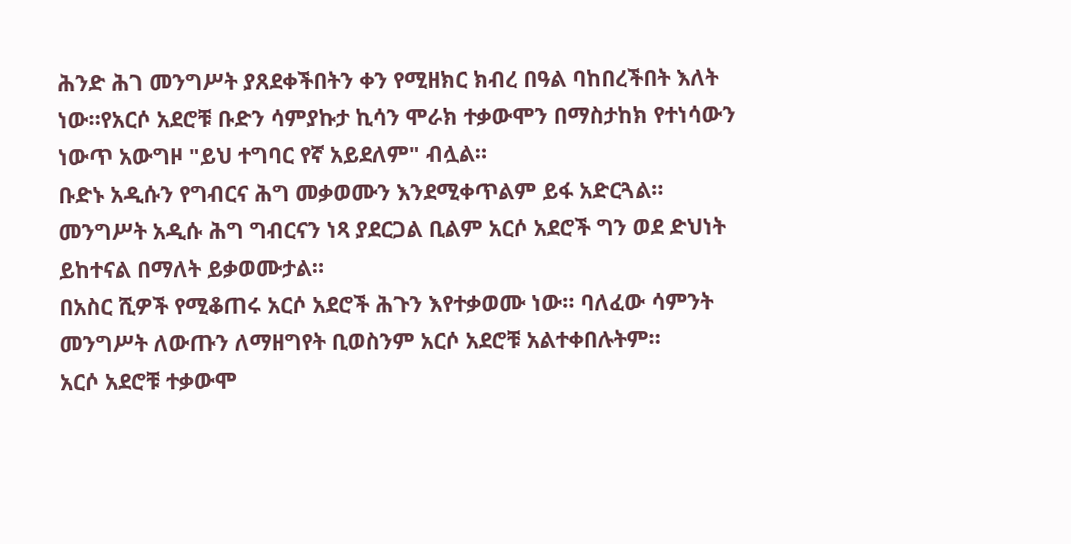ሕንድ ሕገ መንግሥት ያጸደቀችበትን ቀን የሚዘክር ክብረ በዓል ባከበረችበት እለት ነው።የአርሶ አደሮቹ ቡድን ሳምያኩታ ኪሳን ሞራክ ተቃውሞን በማስታከክ የተነሳውን ነውጥ አውግዞ "ይህ ተግባር የኛ አይደለም" ብሏል።
ቡድኑ አዲሱን የግብርና ሕግ መቃወሙን እንደሚቀጥልም ይፋ አድርጓል።
መንግሥት አዲሱ ሕግ ግብርናን ነጻ ያደርጋል ቢልም አርሶ አደሮች ግን ወደ ድህነት ይከተናል በማለት ይቃወሙታል።
በአስር ሺዎች የሚቆጠሩ አርሶ አደሮች ሕጉን እየተቃወሙ ነው። ባለፈው ሳምንት መንግሥት ለውጡን ለማዘግየት ቢወስንም አርሶ አደሮቹ አልተቀበሉትም።
አርሶ አደሮቹ ተቃውሞ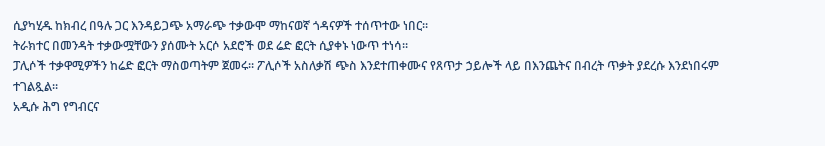ሲያካሂዱ ከክብረ በዓሉ ጋር እንዳይጋጭ አማራጭ ተቃውሞ ማከናወኛ ጎዳናዎች ተሰጥተው ነበር።
ትራክተር በመንዳት ተቃውሟቸውን ያሰሙት አርሶ አደሮች ወደ ሬድ ፎርት ሲያቀኑ ነውጥ ተነሳ።
ፓሊሶች ተቃዋሚዎችን ከሬድ ፎርት ማስወጣትም ጀመሩ። ፖሊሶች አስለቃሽ ጭስ እንደተጠቀሙና የጸጥታ ኃይሎች ላይ በእንጨትና በብረት ጥቃት ያደረሱ እንደነበሩም ተገልጿል።
አዲሱ ሕግ የግብርና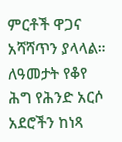ምርቶች ዋጋና አሻሻጥን ያላላል። ለዓመታት የቆየ ሕግ የሕንድ አርሶ አደሮችን ከነጻ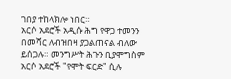ገበያ ተከላክሎ ነበር።
አርሶ አደሮች አዲሱ ሕግ የዋጋ ተመንን በመሻር ለብዝበዛ ያጋልጠናል ብለው ይሰጋሉ። መንግሥት ሕጉን ቢያሞግስም አርሶ አደሮች "የሞት ፍርድ" ሲሉ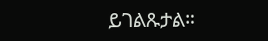ይገልጹታል።